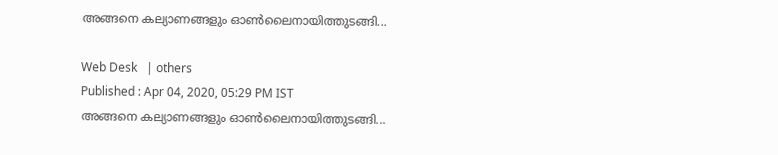അങ്ങനെ കല്യാണങ്ങളും ഓണ്‍ലൈനായിത്തുടങ്ങി...

Web Desk   | others
Published : Apr 04, 2020, 05:29 PM IST
അങ്ങനെ കല്യാണങ്ങളും ഓണ്‍ലൈനായിത്തുടങ്ങി...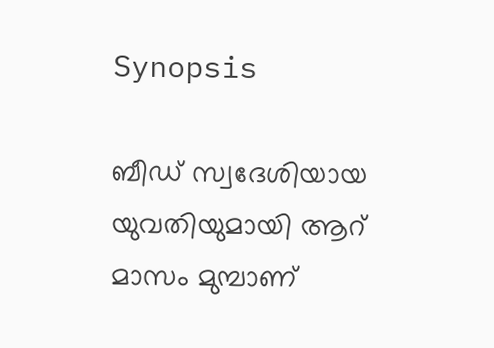Synopsis

ബീഡ് സ്വദേശിയായ യുവതിയുമായി ആറ് മാസം മുമ്പാണ്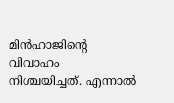മിന്‍ഹാജിന്റെ വിവാഹം നിശ്ചയിച്ചത്. എന്നാല്‍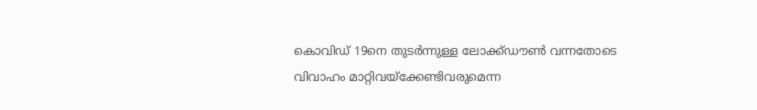കൊവിഡ് 19നെ തുടര്‍ന്നുള്ള ലോക്ക്ഡൗണ്‍ വന്നതോടെ വിവാഹം മാറ്റിവയ്‌ക്കേണ്ടിവരുമെന്ന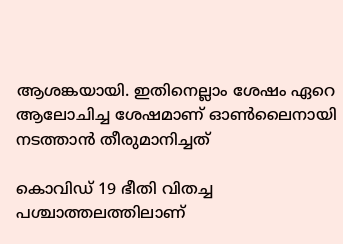ആശങ്കയായി. ഇതിനെല്ലാം ശേഷം ഏറെ ആലോചിച്ച ശേഷമാണ് ഓണ്‍ലൈനായി നടത്താന്‍ തീരുമാനിച്ചത്

കൊവിഡ് 19 ഭീതി വിതച്ച പശ്ചാത്തലത്തിലാണ്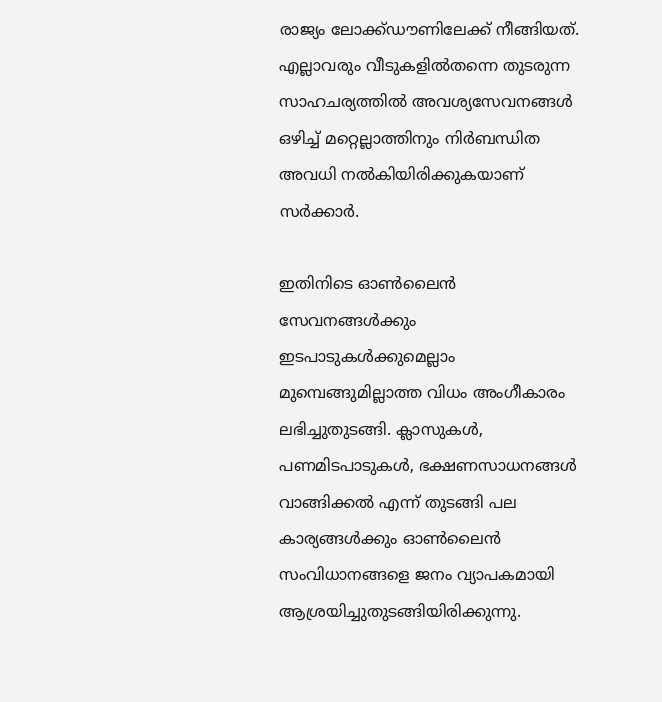രാജ്യം ലോക്ക്ഡൗണിലേക്ക് നീങ്ങിയത്. എല്ലാവരും വീടുകളില്‍തന്നെ തുടരുന്ന സാഹചര്യത്തില്‍ അവശ്യസേവനങ്ങള്‍ ഒഴിച്ച് മറ്റെല്ലാത്തിനും നിര്‍ബന്ധിത അവധി നല്‍കിയിരിക്കുകയാണ് സര്‍ക്കാര്‍.

ഇതിനിടെ ഓണ്‍ലൈന്‍ സേവനങ്ങള്‍ക്കും ഇടപാടുകള്‍ക്കുമെല്ലാം മുമ്പെങ്ങുമില്ലാത്ത വിധം അംഗീകാരം ലഭിച്ചുതുടങ്ങി. ക്ലാസുകള്‍, പണമിടപാടുകള്‍, ഭക്ഷണസാധനങ്ങള്‍ വാങ്ങിക്കല്‍ എന്ന് തുടങ്ങി പല കാര്യങ്ങള്‍ക്കും ഓണ്‍ലൈന്‍ സംവിധാനങ്ങളെ ജനം വ്യാപകമായി ആശ്രയിച്ചുതുടങ്ങിയിരിക്കുന്നു.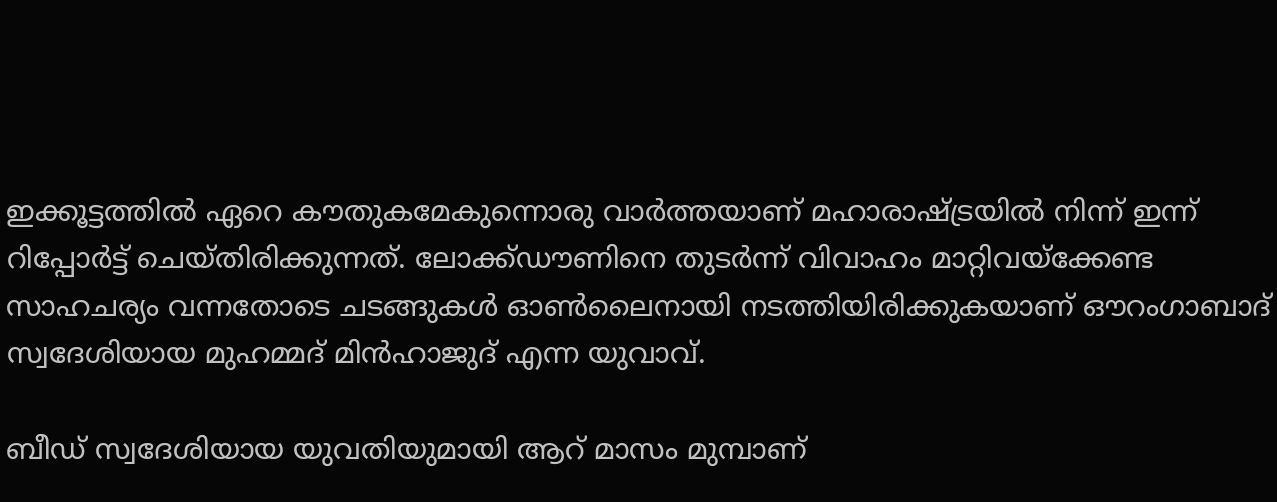ഇക്കൂട്ടത്തില്‍ ഏറെ കൗതുകമേകുന്നൊരു വാര്‍ത്തയാണ് മഹാരാഷ്ട്രയില്‍ നിന്ന് ഇന്ന് റിപ്പോര്‍ട്ട് ചെയ്തിരിക്കുന്നത്. ലോക്ക്ഡൗണിനെ തുടര്‍ന്ന് വിവാഹം മാറ്റിവയ്‌ക്കേണ്ട സാഹചര്യം വന്നതോടെ ചടങ്ങുകള്‍ ഓണ്‍ലൈനായി നടത്തിയിരിക്കുകയാണ് ഔറംഗാബാദ് സ്വദേശിയായ മുഹമ്മദ് മിന്‍ഹാജുദ് എന്ന യുവാവ്.

ബീഡ് സ്വദേശിയായ യുവതിയുമായി ആറ് മാസം മുമ്പാണ്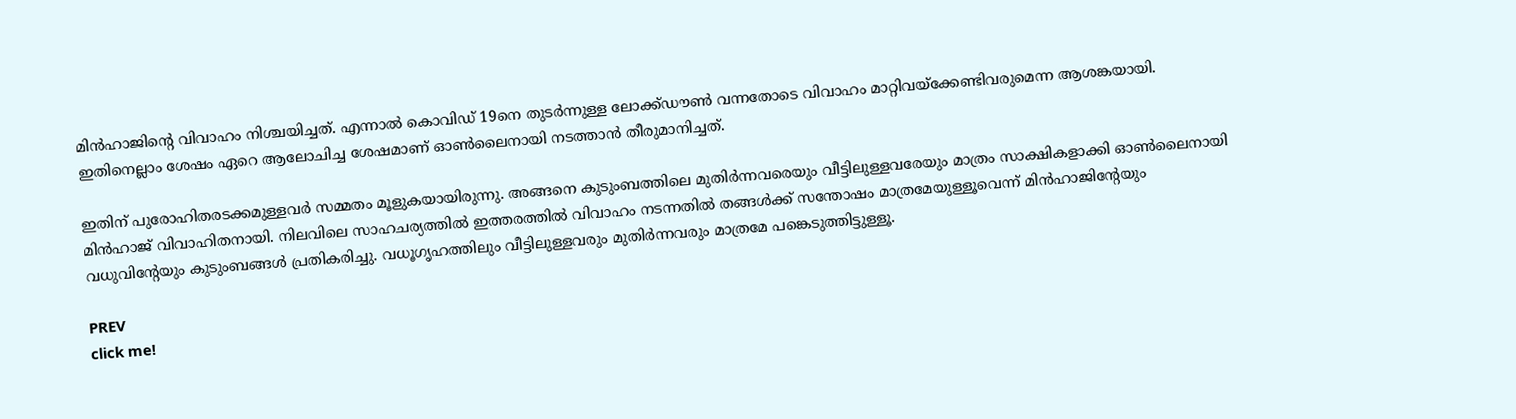മിന്‍ഹാജിന്റെ വിവാഹം നിശ്ചയിച്ചത്. എന്നാല്‍ കൊവിഡ് 19നെ തുടര്‍ന്നുള്ള ലോക്ക്ഡൗണ്‍ വന്നതോടെ വിവാഹം മാറ്റിവയ്‌ക്കേണ്ടിവരുമെന്ന ആശങ്കയായി. ഇതിനെല്ലാം ശേഷം ഏറെ ആലോചിച്ച ശേഷമാണ് ഓണ്‍ലൈനായി നടത്താന്‍ തീരുമാനിച്ചത്.

ഇതിന് പുരോഹിതരടക്കമുള്ളവര്‍ സമ്മതം മൂളുകയായിരുന്നു. അങ്ങനെ കുടുംബത്തിലെ മുതിര്‍ന്നവരെയും വീട്ടിലുള്ളവരേയും മാത്രം സാക്ഷികളാക്കി ഓണ്‍ലൈനായി മിന്‍ഹാജ് വിവാഹിതനായി. നിലവിലെ സാഹചര്യത്തില്‍ ഇത്തരത്തില്‍ വിവാഹം നടന്നതില്‍ തങ്ങള്‍ക്ക് സന്തോഷം മാത്രമേയുള്ളൂവെന്ന് മിന്‍ഹാജിന്റേയും വധുവിന്റേയും കുടുംബങ്ങള്‍ പ്രതികരിച്ചു. വധൂഗൃഹത്തിലും വീട്ടിലുള്ളവരും മുതിര്‍ന്നവരും മാത്രമേ പങ്കെടുത്തിട്ടുള്ളൂ.

PREV
click me!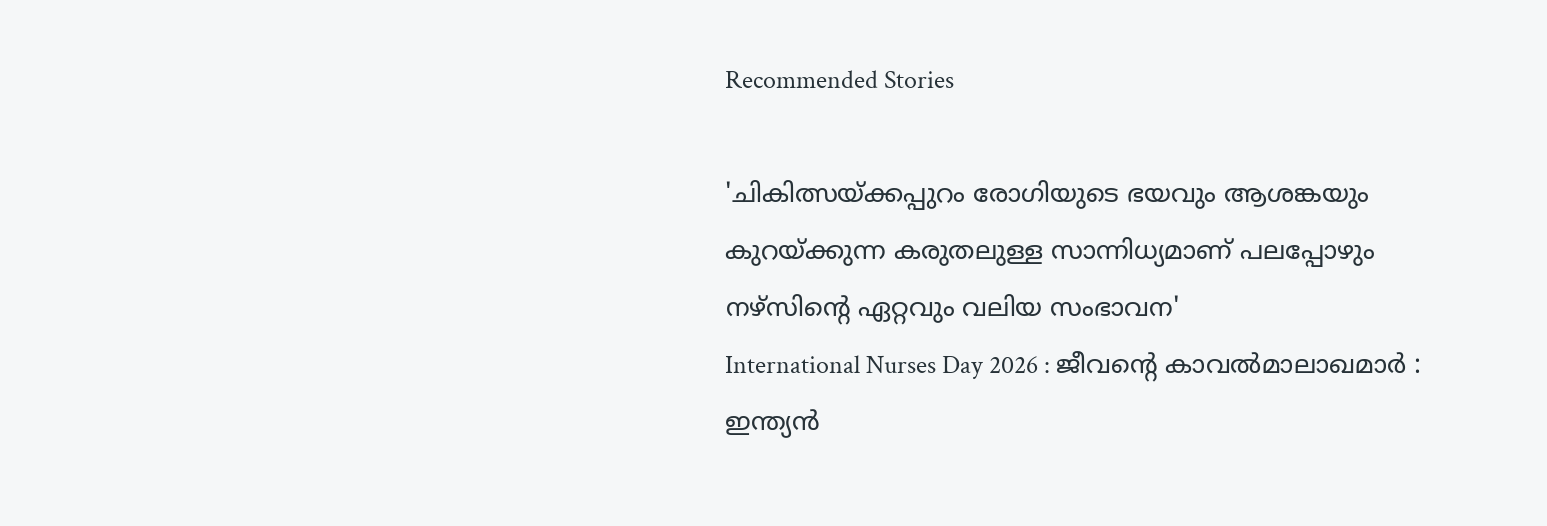Recommended Stories

'ചികിത്സയ്ക്കപ്പുറം രോഗിയുടെ ഭയവും ആശങ്കയും കുറയ്ക്കുന്ന കരുതലുള്ള സാന്നിധ്യമാണ് പലപ്പോഴും നഴ്സിന്റെ ഏറ്റവും വലിയ സംഭാവന'
International Nurses Day 2026 : ജീവന്റെ കാവൽമാലാഖമാർ : ഇന്ത്യൻ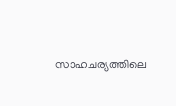സാഹചര്യത്തിലെ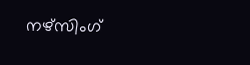നഴ്സിംഗ്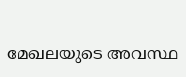മേഖലയുടെ അവസ്ഥ